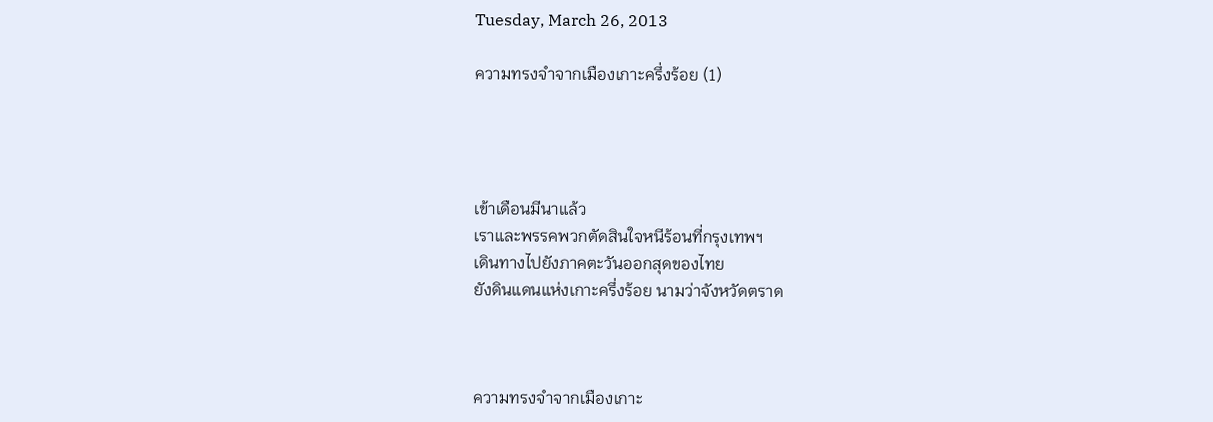Tuesday, March 26, 2013

ความทรงจำจากเมืองเกาะครึ่งร้อย (1)




เข้าเดือนมีนาแล้ว
เราและพรรคพวกตัดสินใจหนีร้อนที่กรุงเทพฯ
เดินทางไปยังภาคตะวันออกสุดของไทย
ยังดินแดนแห่งเกาะครึ่งร้อย นามว่าจังหวัดตราด



ความทรงจำจากเมืองเกาะ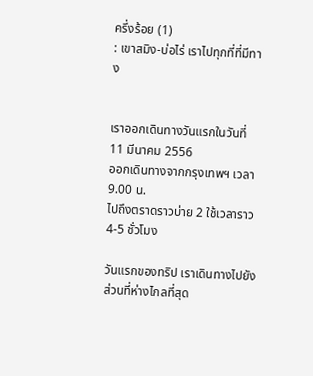ครึ่งร้อย (1)
: เขาสมิง-บ่อไร่ เราไปทุกที่ที่มีทาง


เราออกเดินทางวันแรกในวันที่ 11 มีนาคม 2556
ออกเดินทางจากกรุงเทพฯ เวลา 9.00 น.
ไปถึงตราดราวบ่าย 2 ใช้เวลาราว  4-5 ชั่วโมง

วันแรกของทริป เราเดินทางไปยังส่วนที่ห่างไกลที่สุด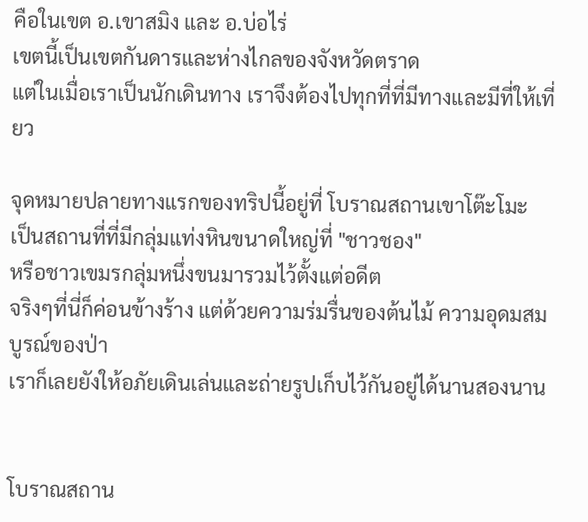คือในเขต อ.เขาสมิง และ อ.บ่อไร่
เขตนี้เป็นเขตกันดารและห่างไกลของจังหวัดตราด
แต่ในเมื่อเราเป็นนักเดินทาง เราจึงต้องไปทุกที่ที่มีทางและมีที่ให้เที่ยว

จุดหมายปลายทางแรกของทริปนี้อยู่ที่ โบราณสถานเขาโต๊ะโมะ
เป็นสถานที่ที่มีกลุ่มแท่งหินขนาดใหญ่ที่ "ชาวชอง"
หรือชาวเขมรกลุ่มหนึ่งขนมารวมไว้ตั้งแต่อดีต
จริงๆที่นี่ก็ค่อนข้างร้าง แต่ด้วยความร่มรื่นของต้นไม้ ความอุดมสมบูรณ์ของป่า
เราก็เลยยังให้อภัยเดินเล่นและถ่ายรูปเก็บไว้กันอยู่ได้นานสองนาน


โบราณสถาน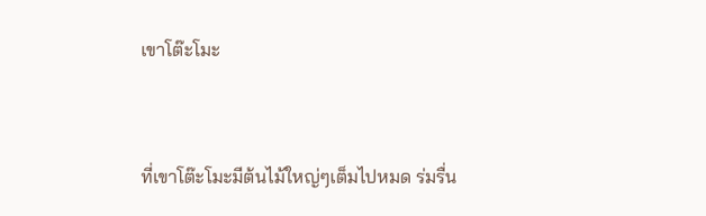เขาโต๊ะโมะ


ที่เขาโต๊ะโมะมีต้นไม้ใหญ่ๆเต็มไปหมด ร่มรื่น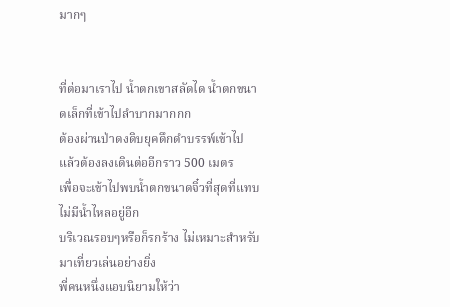มากๆ


ที่ต่อมาเราไป น้ำตกเขาสลัดได น้ำตกขนาดเล็กที่เข้าไปลำบากมากกก
ต้องผ่านป่าดงดิบยุคดึกดำบรรพ์เข้าไป
แล้วต้องลงเดินต่ออีกราว 500 เมตร
เพื่อจะเข้าไปพบน้ำตกขนาดจิ๋วที่สุดที่แทบไม่มีน้ำไหลอยู่อีก
บริเวณรอบๆหรือก็รกร้าง ไม่เหมาะสำหรับมาเที่ยวเล่นอย่างยิ่ง
พี่คนหนึ่งแอบนิยามให้ว่า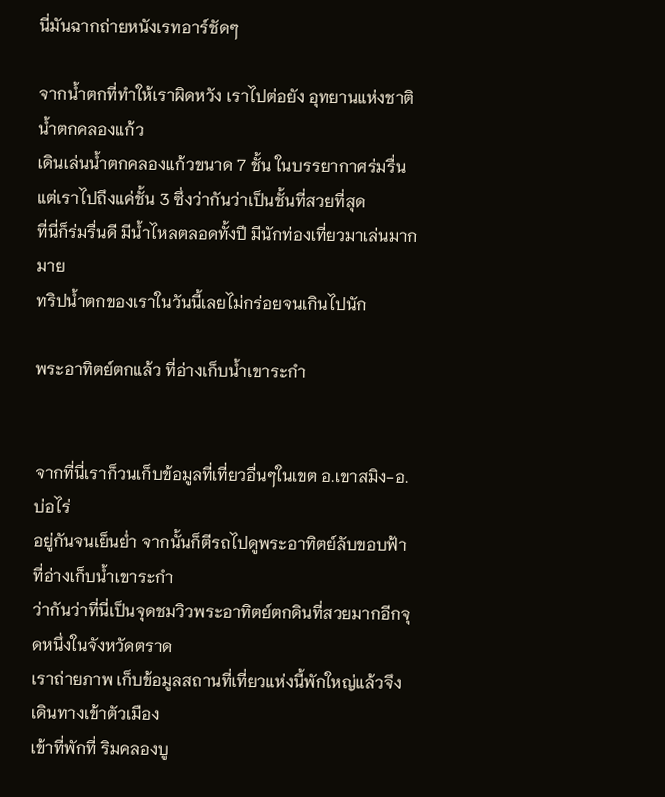นี่มันฉากถ่ายหนังเรทอาร์ชัดๆ

จากน้ำตกที่ทำให้เราผิดหวัง เราไปต่อยัง อุทยานแห่งชาติน้ำตกคลองแก้ว
เดินเล่นน้ำตกคลองแก้วขนาด 7 ชั้น ในบรรยากาศร่มรื่น
แต่เราไปถึงแค่ชั้น 3 ซึ่งว่ากันว่าเป็นชั้นที่สวยที่สุด
ที่นี่ก็ร่มรื่นดี มีน้ำไหลตลอดทั้งปี มีนักท่องเที่ยวมาเล่นมากมาย
ทริปน้ำตกของเราในวันนี้เลยไม่กร่อยจนเกินไปนัก

พระอาทิตย์ตกแล้ว ที่อ่างเก็บน้ำเขาระกำ


จากที่นี่เราก็วนเก็บข้อมูลที่เที่ยวอื่นๆในเขต อ.เขาสมิง-อ.บ่อไร่
อยู่กันจนเย็นย่ำ จากนั้นก็ตีรถไปดูพระอาทิตย์ลับขอบฟ้าที่อ่างเก็บน้ำเขาระกำ
ว่ากันว่าที่นี่เป็นจุดชมวิวพระอาทิตย์ตกดินที่สวยมากอีกจุดหนึ่งในจังหวัดตราด
เราถ่ายภาพ เก็บข้อมูลสถานที่เที่ยวแห่งนี้พักใหญ่แล้วจึงเดินทางเข้าตัวเมือง
เข้าที่พักที่ ริมคลองบู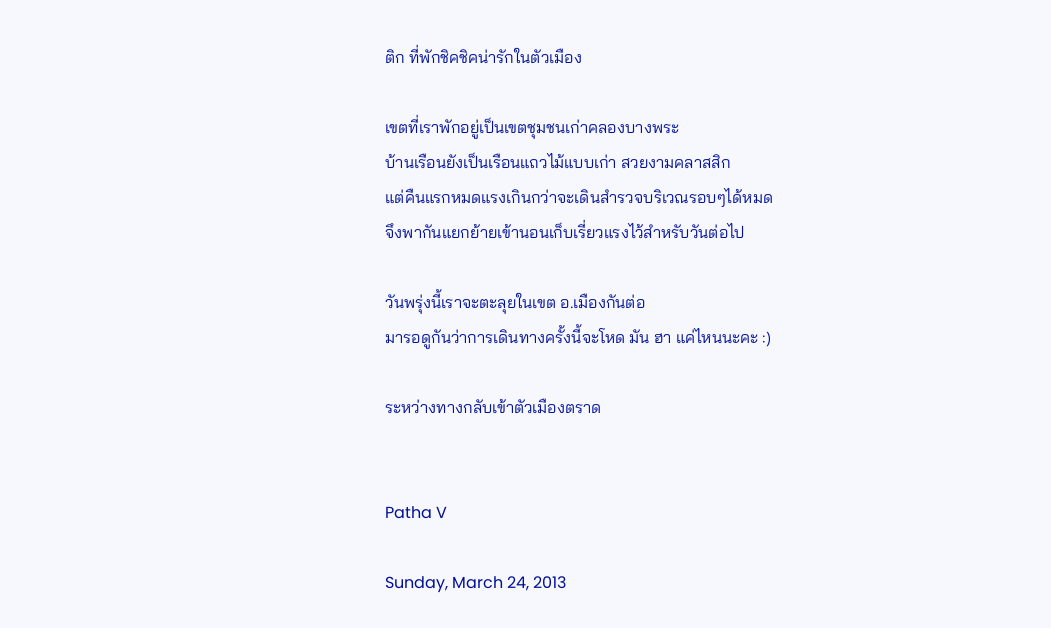ติก ที่พักชิคชิคน่ารักในตัวเมือง

เขตที่เราพักอยู่เป็นเขตชุมชนเก่าคลองบางพระ
บ้านเรือนยังเป็นเรือนแถวไม้แบบเก่า สวยงามคลาสสิก
แต่คืนแรกหมดแรงเกินกว่าจะเดินสำรวจบริเวณรอบๆได้หมด
จึงพากันแยกย้ายเข้านอนเก็บเรี่ยวแรงไว้สำหรับวันต่อไป

วันพรุ่งนี้เราจะตะลุยในเขต อ.เมืองกันต่อ
มารอดูกันว่าการเดินทางครั้งนี้จะโหด มัน ฮา แค่ไหนนะคะ :)

ระหว่างทางกลับเข้าตัวเมืองตราด


Patha V

Sunday, March 24, 2013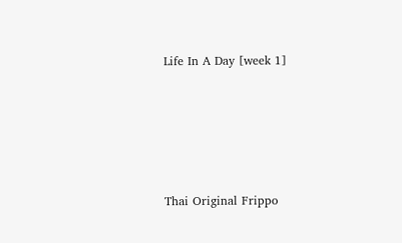Life In A Day [week 1]






Thai Original Frippo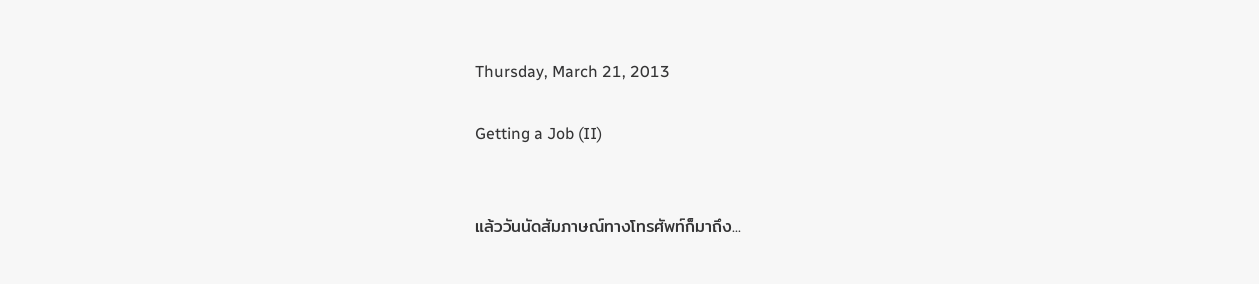Thursday, March 21, 2013

Getting a Job (II)


แล้ววันนัดสัมภาษณ์ทางโทรศัพท์ก็มาถึง...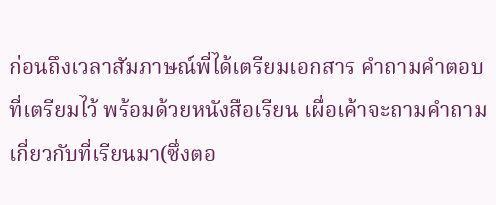ก่อนถึงเวลาสัมภาษณ์พี่ได้เตรียมเอกสาร คำถามคำตอบที่เตรียมไว้ พร้อมด้วยหนังสือเรียน เผื่อเค้าจะถามคำถามเกี่ยวกับที่เรียนมา(ซึ่งตอ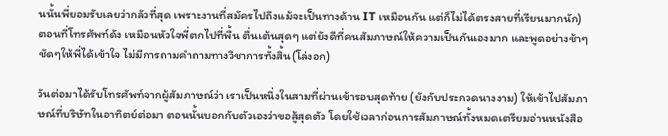นนั้นพี่ยอมรับเลยว่ากลัวที่สุด เพราะงานที่สมัครไปถึงแม้จะเป็นทางด้าน IT เหมือนกัน แต่ก็ไม่ได้ตรงสายที่เรียนมากนัก) ตอนที่โทรศัพท์ดัง เหมือนหัวใจพี่ตกไปที่พื้น ตื่นเต้นสุดๆ แต่ยังดีที่คนสัมภาษณ์ให้ความเป็นกันเองมาก และพูดอย่างช้าๆชัดๆให้พี่ได้เข้าใจ ไม่มีการถามคำถามทางวิชาการทั้งสิ้น(โล่งอก)

วันต่อมาได้รับโทรศัพท์จากผู้สัมภาษณ์ว่า เราเป็นหนึ่งในสามที่ผ่านเข้ารอบสุดท้าย (ยังกับประกวดนางงาม) ให้เข้าไปสัมภาษณ์ที่บริษัทในอาทิตย์ต่อมา ตอนนั้นบอกกับตัวเองว่าขอสู้สุดตัว โดยใช้เวลาก่อนการสัมภาษณ์ทั้งหมดเตรียมอ่านหนังสือ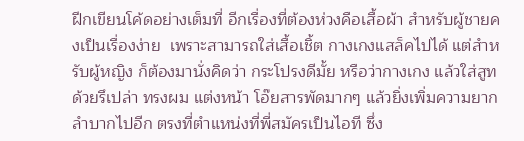ฝีกเขียนโค้ดอย่างเต็มที่ อีกเรื่องที่ต้องห่วงคือเสื้อผ้า สำหรับผู้ชายคงเป็นเรื่องง่าย  เพราะสามารถใส่เสื้อเชิ้ต กางเกงแสล็คไปได้ แต่สำหรับผู้หญิง ก็ต้องมานั่งคิดว่า กระโปรงดีมั้ย หรือว่ากางเกง แล้วใส่สูทด้วยรึเปล่า ทรงผม แต่งหน้า โอ๊ยสารพัดมากๆ แล้วยิ่งเพิ่มความยากลำบากไปอีก ตรงที่ตำแหน่งที่พี่สมัครเป็นไอที ซึ่ง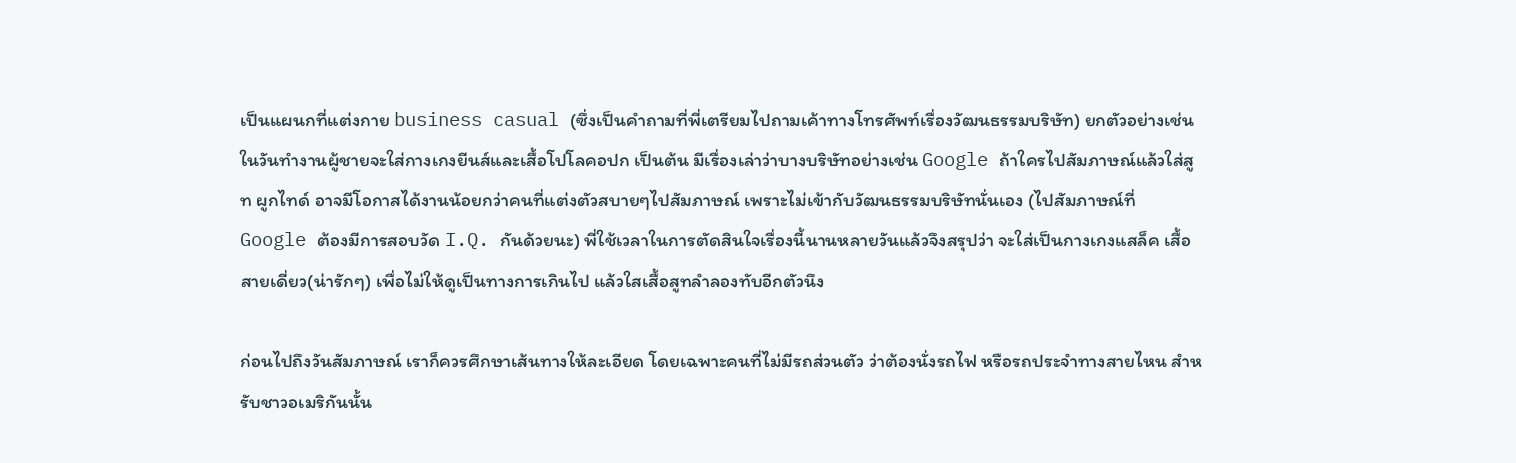เป็นแผนกที่แต่งกาย business casual (ซึ่งเป็นคำถามที่พี่เตรียมไปถามเค้าทางโทรศัพท์เรื่องวัฒนธรรมบริษัท) ยกตัวอย่างเช่น ในวันทำงานผู้ชายจะใส่กางเกงยีนส์และเสื้อโปโลคอปก เป็นต้น มีเรื่องเล่าว่าบางบริษัทอย่างเช่น Google ถ้าใครไปสัมภาษณ์แล้วใส่สูท ผูกไทด์ อาจมีโอกาสได้งานน้อยกว่าคนที่แต่งตัวสบายๆไปสัมภาษณ์ เพราะไม่เข้ากับวัฒนธรรมบริษัทนั่นเอง (ไปสัมภาษณ์ที่ Google ต้องมีการสอบวัด I.Q. กันด้วยนะ) พี่ใช้เวลาในการตัดสินใจเรื่องนี้นานหลายวันแล้วจึงสรุปว่า จะใส่เป็นกางเกงแสล็ค เสื้อสายเดี่ยว(น่ารักๆ) เพื่อไม่ให้ดูเป็นทางการเกินไป แล้วใสเสื้อสูทลำลองทับอีกตัวนึง

ก่อนไปถึงวันสัมภาษณ์ เราก็ควรศึกษาเส้นทางให้ละเอียด โดยเฉพาะคนที่ไม่มีรถส่วนตัว ว่าต้องนั่งรถไฟ หรือรถประจำทางสายไหน สำหรับชาวอเมริกันนั้น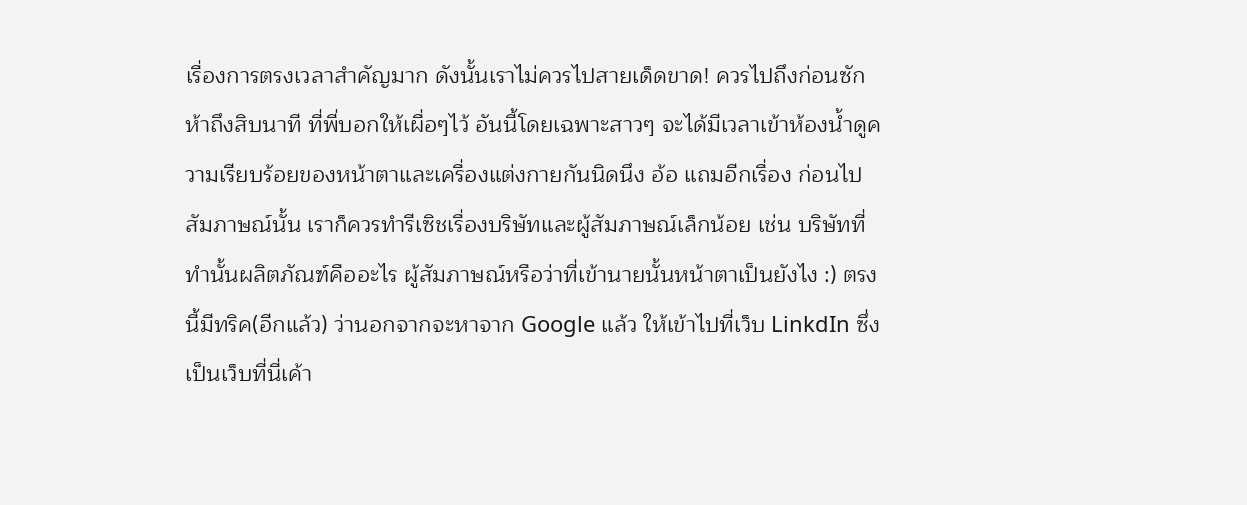เรื่องการตรงเวลาสำคัญมาก ดังนั้นเราไม่ควรไปสายเด็ดขาด! ควรไปถึงก่อนซักห้าถึงสิบนาที ที่พี่บอกให้เผื่อๆไว้ อันนี้โดยเฉพาะสาวๆ จะได้มีเวลาเข้าห้องน้ำดูความเรียบร้อยของหน้าตาและเครื่องแต่งกายกันนิดนึง อ้อ แถมอีกเรื่อง ก่อนไปสัมภาษณ์นั้น เราก็ควรทำรีเซิชเรื่องบริษัทและผู้สัมภาษณ์เล็กน้อย เช่น บริษัทที่ทำนั้นผลิตภัณฑ์คืออะไร ผู้สัมภาษณ์หรือว่าที่เข้านายนั้นหน้าตาเป็นยังไง :) ตรงนี้มีทริค(อีกแล้ว) ว่านอกจากจะหาจาก Google แล้ว ให้เข้าไปที่เว็บ LinkdIn ซึ่งเป็นเว็บที่นี่เค้า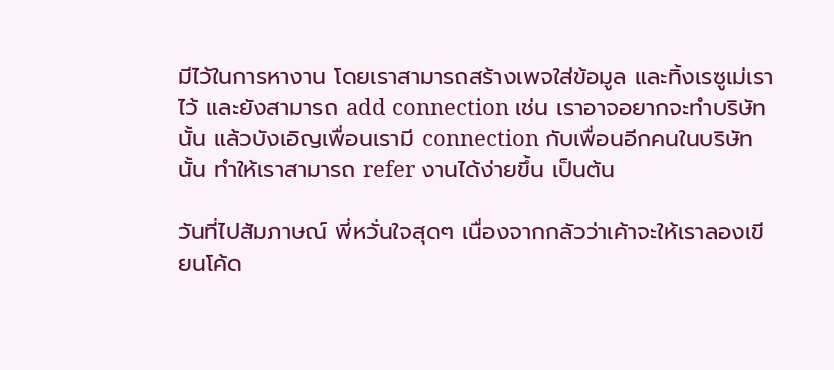มีไว้ในการหางาน โดยเราสามารถสร้างเพจใส่ข้อมูล และทิ้งเรซูเม่เราไว้ และยังสามารถ add connection เช่น เราอาจอยากจะทำบริษัทนั้น แล้วบังเอิญเพื่อนเรามี connection กับเพื่อนอีกคนในบริษัทนั้น ทำให้เราสามารถ refer งานได้ง่ายขึ้น เป็นต้น

วันที่ไปสัมภาษณ์ พี่หวั่นใจสุดๆ เนื่องจากกลัวว่าเค้าจะให้เราลองเขียนโค้ด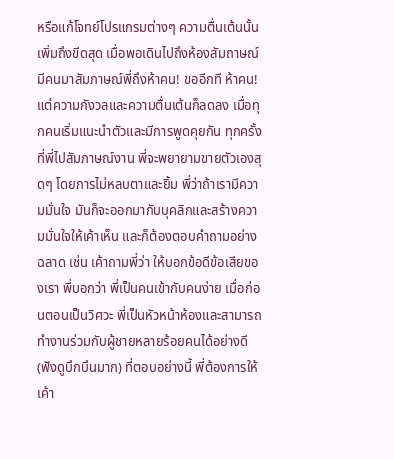หรือแก้โจทย์โปรแกรมต่างๆ ความตื่นเต้นนั้นเพิ่มถึงขีดสุด เมื่อพอเดินไปถึงห้องสัมถาษณ์ มีคนมาสัมภาษณ์พี่ถึงห้าคน! ขออีกที ห้าคน! แต่ความกังวลและความตื่นเต้นก็ลดลง เมื่อทุกคนเริ่มแนะนำตัวและมีการพูดคุยกัน ทุกครั้งที่พี่ไปสัมภาษณ์งาน พี่จะพยายามขายตัวเองสุดๆ โดยการไม่หลบตาและยิ้ม พี่ว่าถ้าเรามีความมั่นใจ มันก็จะออกมากับบุคลิกและสร้างความมั่นใจให้เค้าเห็น และก็ต้องตอบคำถามอย่างฉลาด เช่น เค้าถามพี่ว่า ให้บอกข้อดีข้อเสียของเรา พี่บอกว่า พี่เป็นคนเข้ากับคนง่าย เมื่อก่อนตอนเป็นวิศวะ พี่เป็นหัวหน้าห้องและสามารถทำงานร่วมกับผู้ชายหลายร้อยคนได้อย่างดี (ฟังดูบึกบึนมาก) ที่ตอบอย่างนี้ พี่ต้องการให้เค้า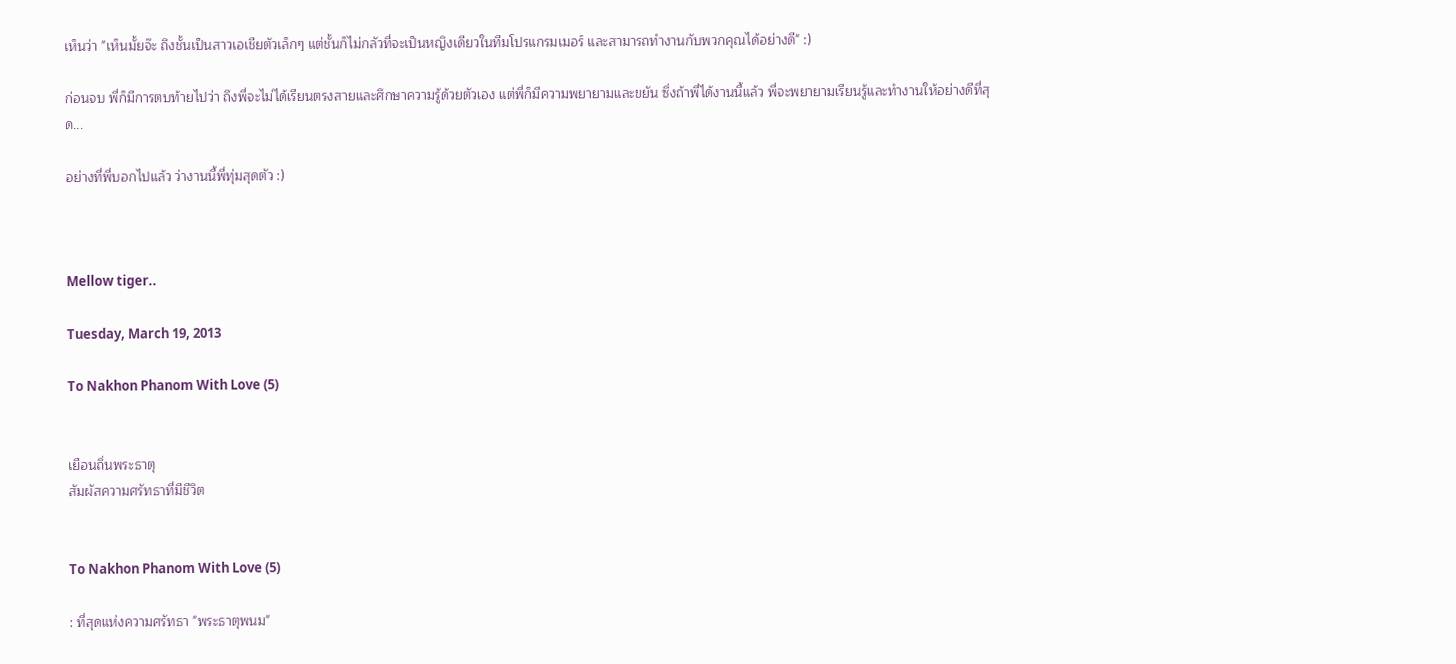เห็นว่า "เห็นมั้ยจ๊ะ ถึงชั้นเป็นสาวเอเชียตัวเล็กๆ แต่ชั้นก็ไม่กลัวที่จะเป็นหญิงเดียวในทีมโปรแกรมเมอร์ และสามารถทำงานกับพวกคุณได้อย่างดี" :)

ก่อนจบ พี่ก็มีการตบท้ายไปว่า ถึงพี่จะไม่ได้เรียนตรงสายและศึกษาความรู้ด้วยตัวเอง แต่พี่ก็มีความพยายามและขยัน ซึ่งถ้าพี่ได้งานนี้แล้ว พี่จะพยายามเรียนรู้และทำงานให้อย่างดีที่สุด...

อย่างที่พี่บอกไปแล้ว ว่างานนี้พี่ทุ่มสุดตัว :)



Mellow tiger..

Tuesday, March 19, 2013

To Nakhon Phanom With Love (5)


เยือนถิ่นพระธาตุ
สัมผัสความศรัทธาที่มีชีวิต


To Nakhon Phanom With Love (5)

: ที่สุดแห่งความศรัทธา "พระธาตุพนม"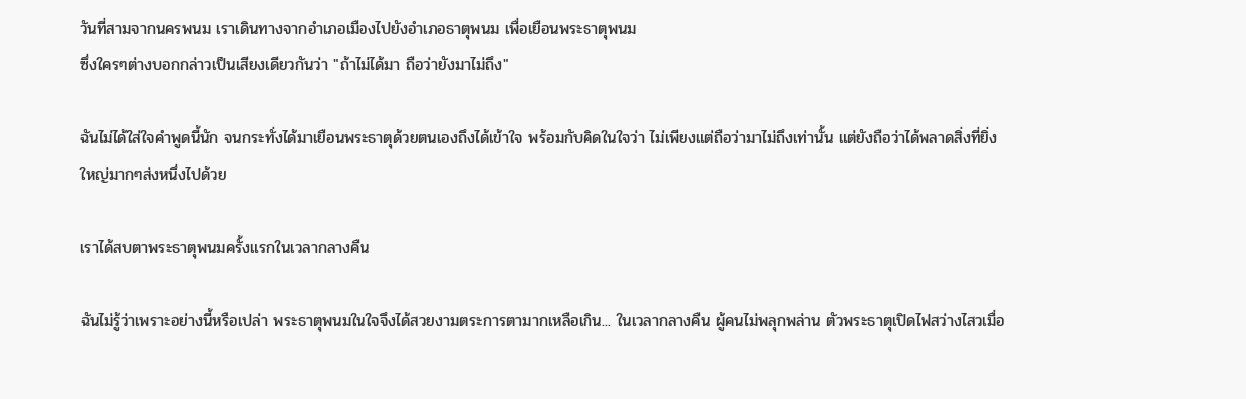วันที่สามจากนครพนม เราเดินทางจากอำเภอเมืองไปยังอำเภอธาตุพนม เพื่อเยือนพระธาตุพนม
ซึ่งใครๆต่างบอกกล่าวเป็นเสียงเดียวกันว่า "ถ้าไม่ได้มา ถือว่ายังมาไม่ถึง"

ฉันไม่ได้ใส่ใจคำพูดนี้นัก จนกระทั่งได้มาเยือนพระธาตุด้วยตนเองถึงได้เข้าใจ พร้อมกับคิดในใจว่า ไม่เพียงแต่ถือว่ามาไม่ถึงเท่านั้น แต่ยังถือว่าได้พลาดสิ่งที่ยิ่งใหญ่มากๆส่งหนึ่งไปด้วย

เราได้สบตาพระธาตุพนมครั้งแรกในเวลากลางคืน

ฉันไม่รู้ว่าเพราะอย่างนี้หรือเปล่า พระธาตุพนมในใจจึงได้สวยงามตระการตามากเหลือเกิน... ในเวลากลางคืน ผู้คนไม่พลุกพล่าน ตัวพระธาตุเปิดไฟสว่างไสวเมื่อ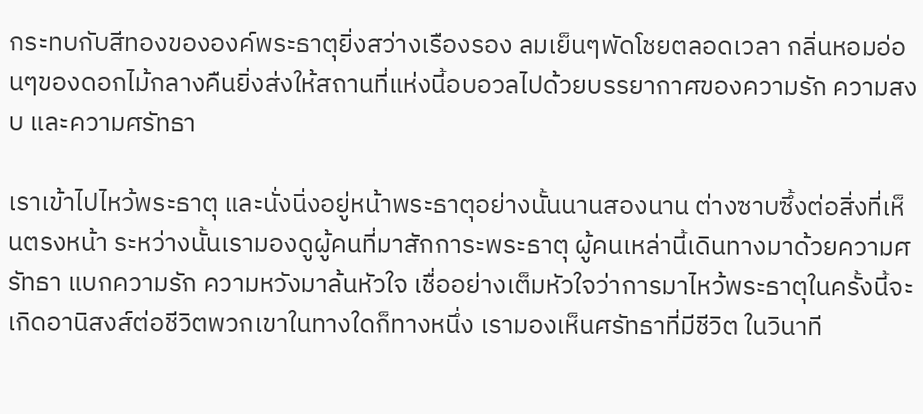กระทบกับสีทองขององค์พระธาตุยิ่งสว่างเรืองรอง ลมเย็นๆพัดโชยตลอดเวลา กลิ่นหอมอ่อนๆของดอกไม้กลางคืนยิ่งส่งให้สถานที่แห่งนี้อบอวลไปด้วยบรรยากาศของความรัก ความสงบ และความศรัทธา

เราเข้าไปไหว้พระธาตุ และนั่งนิ่งอยู่หน้าพระธาตุอย่างนั้นนานสองนาน ต่างซาบซึ้งต่อสิ่งที่เห็นตรงหน้า ระหว่างนั้นเรามองดูผู้คนที่มาสักการะพระธาตุ ผู้คนเหล่านี้เดินทางมาด้วยความศรัทธา แบกความรัก ความหวังมาล้นหัวใจ เชื่ออย่างเต็มหัวใจว่าการมาไหว้พระธาตุในครั้งนี้จะเกิดอานิสงส์ต่อชีวิตพวกเขาในทางใดก็ทางหนึ่ง เรามองเห็นศรัทธาที่มีชีวิต ในวินาที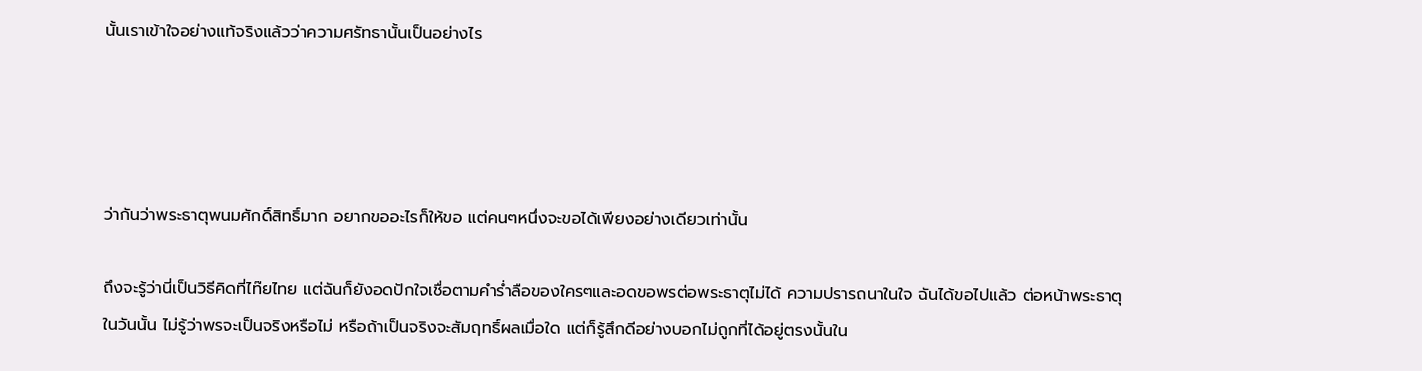นั้นเราเข้าใจอย่างแท้จริงแล้วว่าความศรัทธานั้นเป็นอย่างไร




ว่ากันว่าพระธาตุพนมศักดิ์สิทธิ์มาก อยากขออะไรก็ให้ขอ แต่คนๆหนึ่งจะขอได้เพียงอย่างเดียวเท่านั้น

ถึงจะรู้ว่านี่เป็นวิธีคิดที่ไท๊ยไทย แต่ฉันก็ยังอดปักใจเชื่อตามคำร่ำลือของใครๆและอดขอพรต่อพระธาตุไม่ได้ ความปรารถนาในใจ ฉันได้ขอไปแล้ว ต่อหน้าพระธาตุในวันนั้น ไม่รู้ว่าพรจะเป็นจริงหรือไม่ หรือถ้าเป็นจริงจะสัมฤทธิ์ผลเมื่อใด แต่ก็รู้สึกดีอย่างบอกไม่ถูกที่ได้อยู่ตรงนั้นใน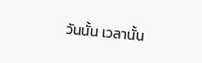วันนั้น เวลานั้น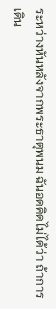ระหว่างหันหลังจากพระธาตุพนม ฉันอดคิดไม่ได้ว่า ถ้าการเดิน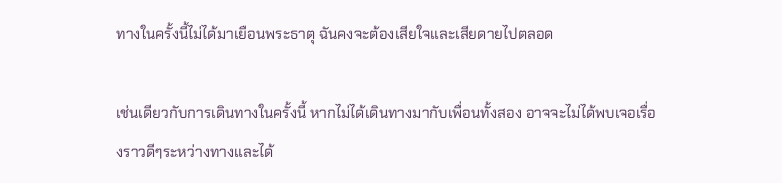ทางในครั้งนี้ไม่ได้มาเยือนพระธาตุ ฉันคงจะต้องเสียใจและเสียดายไปตลอด

เช่นเดียวกับการเดินทางในครั้งนี้ หากไม่ได้เดินทางมากับเพื่อนทั้งสอง อาจจะไม่ได้พบเจอเรื่องราวดีๆระหว่างทางและได้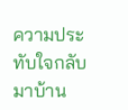ความประทับใจกลับมาบ้าน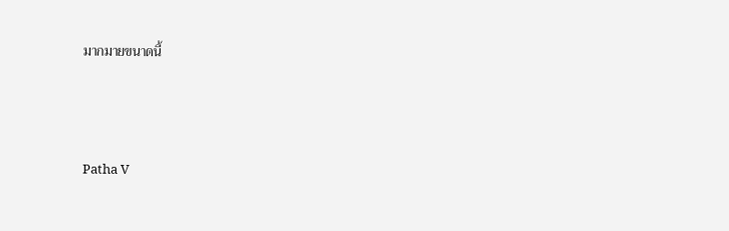มากมายขนาดนี้



Patha V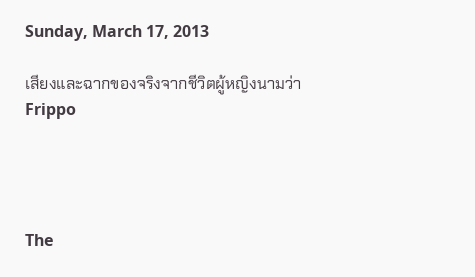Sunday, March 17, 2013

เสียงและฉากของจริงจากชีวิตผู้หญิงนามว่า Frippo




The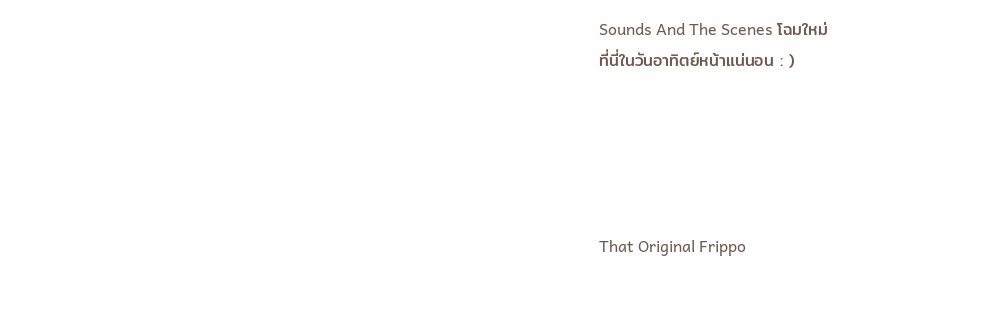Sounds And The Scenes โฉมใหม่
ที่นี่ในวันอาทิตย์หน้าแน่นอน : )





That Original Frippo